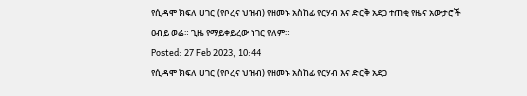የሲዳሞ ክፍለ ሀገር (የቦረና ህዝብ) የዘመኑ አስከፊ የርሃብ እና ድርቅ አደጋ ተጠቂ የዜና አውታሮች ዐብይ ወሬ። ጊዜ የማይቀይረው ነገር የለም።
Posted: 27 Feb 2023, 10:44
የሲዳሞ ክፍለ ሀገር (የቦረና ህዝብ) የዘመኑ አስከፊ የርሃብ እና ድርቅ አደጋ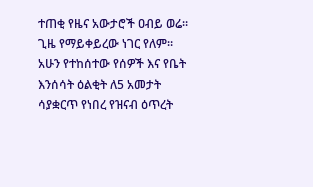ተጠቂ የዜና አውታሮች ዐብይ ወሬ። ጊዜ የማይቀይረው ነገር የለም። አሁን የተከሰተው የሰዎች እና የቤት እንሰሳት ዕልቂት ለ5 አመታት ሳያቋርጥ የነበረ የዝናብ ዕጥረት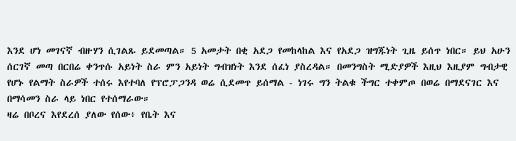እንደ ሆነ መገናኛ ብዙሃን ሲገልጹ ይደመጣል። 5 አመታት በቂ አደጋ የመከላከል እና የአደጋ ዝግጁነት ጊዜ ይሰጥ ነበር። ይህ አሁን ሰርገኛ መጣ በርበሬ ቀንጥሱ አይነት ስራ ምን አይነት ግብዝነት እንደ ሰፈነ ያስረዳል። በመንግስት ሚድያዎች እዚህ እዚያም ግብታዊ የሆኑ የልማት ስራዎች ተሰሩ እየተባለ የፕሮፓጋንዳ ወሬ ሲደመጥ ይሰማል - ነገሩ ግን ትልቁ ችግር ተቀምጦ በወሬ በማደናገር እና በማሳመን ስራ ላይ ነበር የተሰማራው።
ዛሬ በቦረና እየደረሰ ያለው የሰው፥ የቤት እና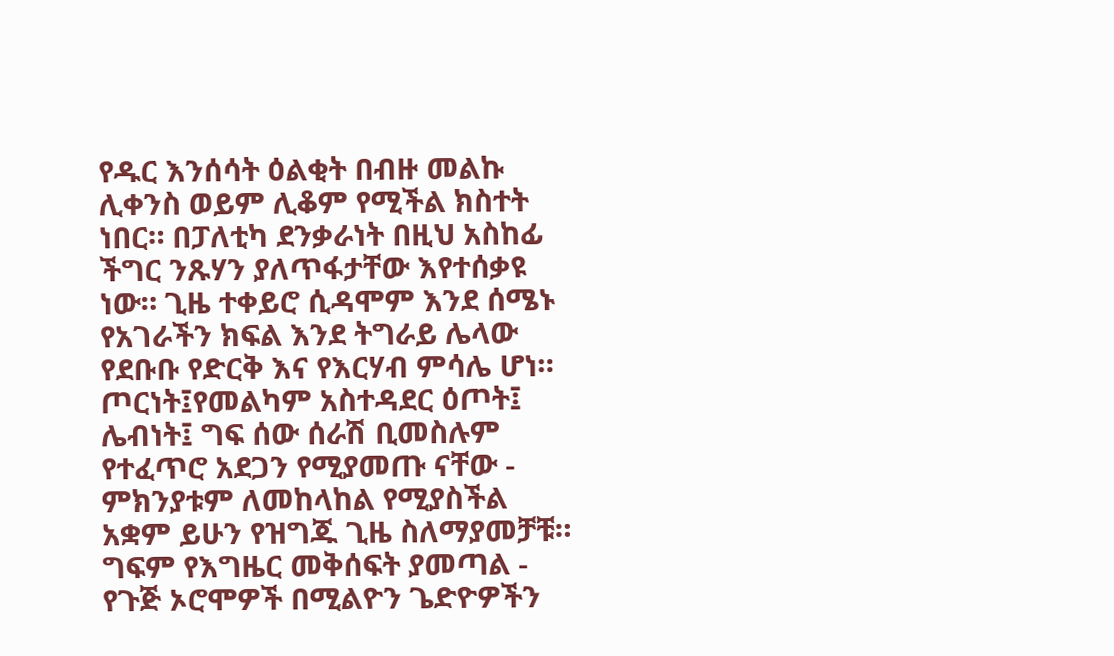የዱር እንሰሳት ዕልቂት በብዙ መልኩ ሊቀንስ ወይም ሊቆም የሚችል ክስተት ነበር። በፓለቲካ ደንቃራነት በዚህ አስከፊ ችግር ንጹሃን ያለጥፋታቸው እየተሰቃዩ ነው። ጊዜ ተቀይሮ ሲዳሞም እንደ ሰሜኑ የአገራችን ክፍል እንደ ትግራይ ሌላው የደቡቡ የድርቅ እና የእርሃብ ምሳሌ ሆነ። ጦርነት፤የመልካም አስተዳደር ዕጦት፤ ሌብነት፤ ግፍ ሰው ሰራሽ ቢመስሉም የተፈጥሮ አደጋን የሚያመጡ ናቸው - ምክንያቱም ለመከላከል የሚያስችል አቋም ይሁን የዝግጁ ጊዜ ስለማያመቻቹ። ግፍም የእግዜር መቅሰፍት ያመጣል - የጉጅ ኦሮሞዎች በሚልዮን ጌድዮዎችን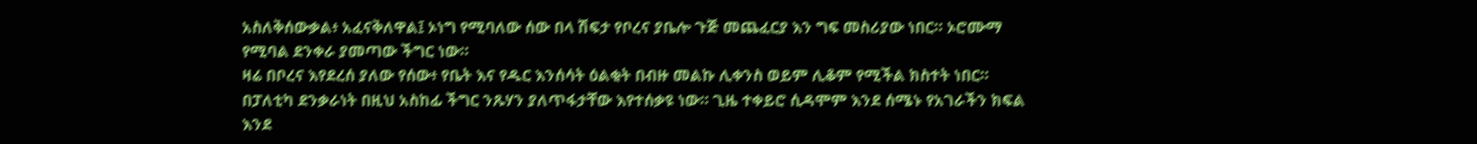አስለቅሰውቃል፥ አፈናቅለዋል፤ ኦነግ የሚባለው ሰው በላ ሽፍታ የቦረና ያቤሎ ጉጅ መጨፈርያ እን ግፍ መስሪያው ነበር። ኦሮሙማ የሚባል ደንቀራ ያመጣው ችግር ነው።
ዛሬ በቦረና እየደረሰ ያለው የሰው፥ የቤት እና የዱር እንሰሳት ዕልቂት በብዙ መልኩ ሊቀንስ ወይም ሊቆም የሚችል ክስተት ነበር። በፓለቲካ ደንቃራነት በዚህ አስከፊ ችግር ንጹሃን ያለጥፋታቸው እየተሰቃዩ ነው። ጊዜ ተቀይሮ ሲዳሞም እንደ ሰሜኑ የአገራችን ክፍል እንደ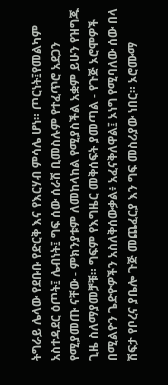ትግራይ ሌላው የደቡቡ የድርቅ እና የእርሃብ ምሳሌ ሆነ። ጦርነት፤የመልካም አስተዳደር ዕጦት፤ ሌብነት፤ ግፍ ሰው ሰራሽ ቢመስሉም የተፈጥሮ አደጋን የሚያመጡ ናቸው - ምክንያቱም ለመከላከል የሚያስችል አቋም ይሁን የዝግጁ ጊዜ ስለማያመቻቹ። ግፍም የእግዜር መቅሰፍት ያመጣል - የጉጅ ኦሮሞዎች በሚልዮን ጌድዮዎችን አስለቅሰውቃል፥ አፈናቅለዋል፤ ኦነግ የሚባለው ሰው በላ ሽፍታ የቦረና ያቤሎ ጉጅ መጨፈርያ እን ግፍ መስሪያው ነበር። ኦሮሙማ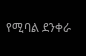የሚባል ደንቀራ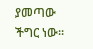ያመጣው ችግር ነው።